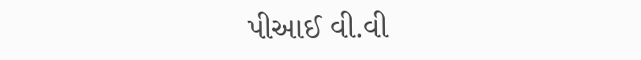પીઆઈ વી.વી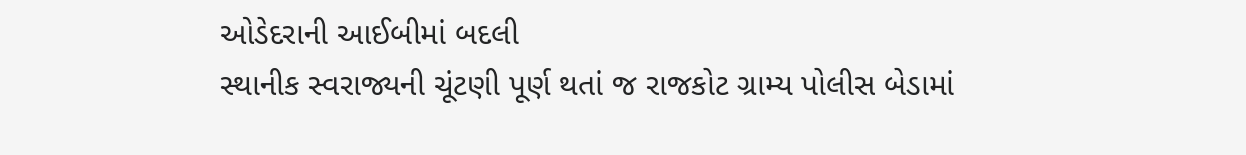ઓડેદરાની આઈબીમાં બદલી
સ્થાનીક સ્વરાજ્યની ચૂંટણી પૂર્ણ થતાં જ રાજકોટ ગ્રામ્ય પોલીસ બેડામાં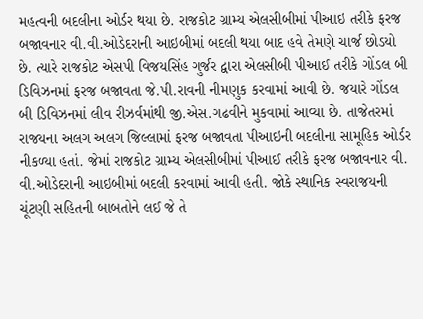મહત્વની બદલીના ઓર્ડર થયા છે. રાજકોટ ગ્રામ્ય એલસીબીમાં પીઆઇ તરીકે ફરજ બજાવનાર વી.વી.ઓડેદરાની આઇબીમાં બદલી થયા બાદ હવે તેમણે ચાર્જ છોડયો છે. ત્યારે રાજકોટ એસપી વિજયસિંહ ગુર્જર દ્વારા એલસીબી પીઆઈ તરીકે ગોંડલ બી ડિવિઝનમાં ફરજ બજાવતા જે.પી.રાવની નીમણુક કરવામાં આવી છે. જયારે ગોંડલ બી ડિવિઝનમાં લીવ રીઝર્વમાંથી જી.એસ.ગઢવીને મુકવામાં આવ્યા છે. તાજેતરમાં રાજયના અલગ અલગ જિલ્લામાં ફરજ બજાવતા પીઆઇની બદલીના સામૂહિક ઓર્ડર નીકળ્યા હતાં. જેમાં રાજકોટ ગ્રામ્ય એલસીબીમાં પીઆઈ તરીકે ફરજ બજાવનાર વી. વી.ઓડેદરાની આઇબીમાં બદલી કરવામાં આવી હતી. જોકે સ્થાનિક સ્વરાજયની ચૂંટણી સહિતની બાબતોને લઈ જે તે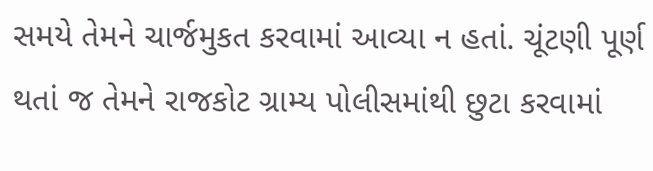સમયે તેમને ચાર્જમુકત કરવામાં આવ્યા ન હતાં. ચૂંટણી પૂર્ણ થતાં જ તેમને રાજકોટ ગ્રામ્ય પોલીસમાંથી છુટા કરવામાં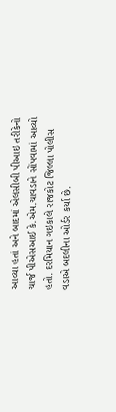આવ્યા હતાં અને બાદમાં એલસીબી પીઆઇ તરીકેનો ચાર્જ પીએસઆઈ કે.એમ.ચાવડાને સોંપવામાં આવ્યો હતો. દરમિયાન ગઇકાલે રાજકોટ જિલ્લા પોલીસ વડાએ બદલીના ઓર્ડર કર્યા છે.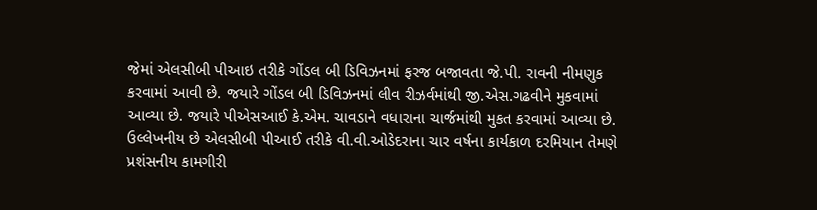જેમાં એલસીબી પીઆઇ તરીકે ગોંડલ બી ડિવિઝનમાં ફરજ બજાવતા જે.પી. રાવની નીમણુક કરવામાં આવી છે. જયારે ગોંડલ બી ડિવિઝનમાં લીવ રીઝર્વમાંથી જી.એસ.ગઢવીને મુકવામાં આવ્યા છે. જયારે પીએસઆઈ કે.એમ. ચાવડાને વધારાના ચાર્જમાંથી મુકત કરવામાં આવ્યા છે. ઉલ્લેખનીય છે એલસીબી પીઆઈ તરીકે વી.વી.ઓડેદરાના ચાર વર્ષના કાર્યકાળ દરમિયાન તેમણે પ્રશંસનીય કામગીરી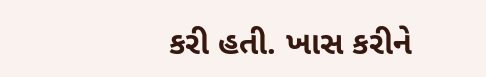કરી હતી. ખાસ કરીને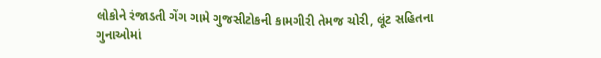લોકોને રંજાડતી ગેંગ ગામે ગુજસીટોકની કામગીરી તેમજ ચોરી, લૂંટ સહિતના ગુનાઓમાં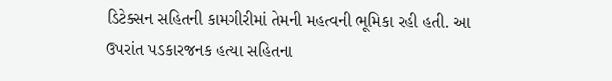ડિટેક્સન સહિતની કામગીરીમાં તેમની મહત્વની ભૂમિકા રહી હતી. આ ઉપરાંત પડકારજનક હત્યા સહિતના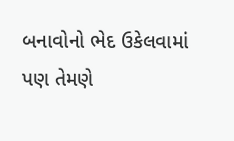બનાવોનો ભેદ ઉકેલવામાં પણ તેમણે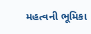મહત્વની ભૂમિકા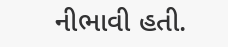નીભાવી હતી.